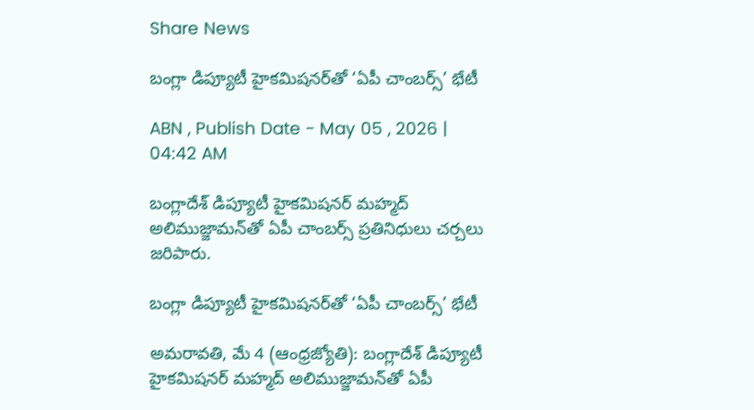Share News

బంగ్లా డిప్యూటీ హైకమిషనర్‌తో ‘ఏపీ చాంబర్స్‌’ భేటీ

ABN , Publish Date - May 05 , 2026 | 04:42 AM

బంగ్లాదేశ్‌ డిప్యూటీ హైకమిషనర్‌ మహ్మద్‌ అలిముజ్జామన్‌తో ఏపీ చాంబర్స్‌ ప్రతినిధులు చర్చలు జరిపారు.

బంగ్లా డిప్యూటీ హైకమిషనర్‌తో ‘ఏపీ చాంబర్స్‌’ భేటీ

అమరావతి, మే 4 (ఆంధ్రజ్యోతి): బంగ్లాదేశ్‌ డిప్యూటీ హైకమిషనర్‌ మహ్మద్‌ అలిముజ్జామన్‌తో ఏపీ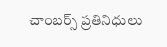చాంబర్స్‌ ప్రతినిధులు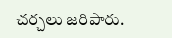చర్చలు జరిపారు.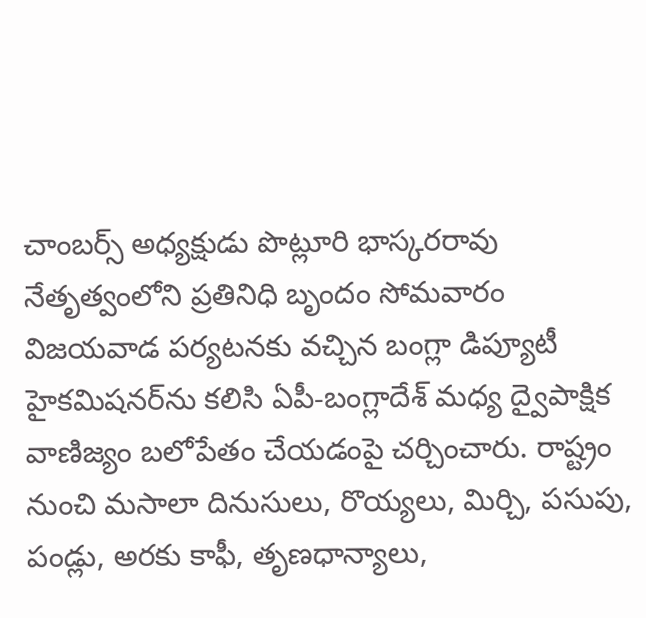చాంబర్స్‌ అధ్యక్షుడు పొట్లూరి భాస్కరరావు నేతృత్వంలోని ప్రతినిధి బృందం సోమవారం విజయవాడ పర్యటనకు వచ్చిన బంగ్లా డిప్యూటీ హైకమిషనర్‌ను కలిసి ఏపీ-బంగ్లాదేశ్‌ మధ్య ద్వైపాక్షిక వాణిజ్యం బలోపేతం చేయడంపై చర్చించారు. రాష్ట్రం నుంచి మసాలా దినుసులు, రొయ్యలు, మిర్చి, పసుపు, పండ్లు, అరకు కాఫీ, తృణధాన్యాలు,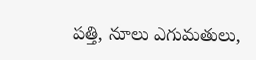పత్తి, నూలు ఎగుమతులు,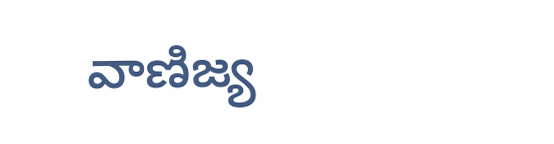వాణిజ్య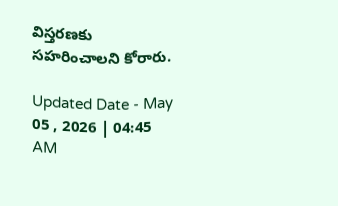విస్తరణకు సహరించాలని కోరారు.

Updated Date - May 05 , 2026 | 04:45 AM